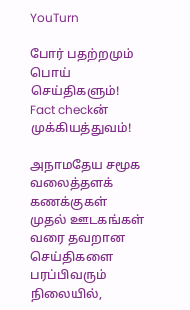YouTurn

போர் பதற்றமும் பொய் செய்திகளும்! Fact checkன் முக்கியத்துவம்!

அநாமதேய சமூக வலைத்தளக் கணக்குகள் முதல் ஊடகங்கள் வரை தவறான செய்திகளை பரப்பிவரும் நிலையில்,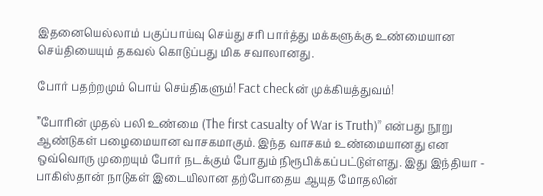இதனையெல்லாம் பகுப்பாய்வு செய்து சரி பார்த்து மக்களுக்கு உண்மையான செய்தியையும் தகவல் கொடுப்பது மிக சவாலானது.

போர் பதற்றமும் பொய் செய்திகளும்! Fact checkன் முக்கியத்துவம்!

”போரின் முதல் பலி உண்மை (The first casualty of War is Truth)” என்பது நூறு ஆண்டுகள் பழைமையான வாசகமாகும். இந்த வாசகம் உண்மையானது என ஒவ்வொரு முறையும் போர் நடக்கும் போதும் நிரூபிக்கப்பட்டுள்ளது. இது இந்தியா - பாகிஸ்தான் நாடுகள் இடையிலான தற்போதைய ஆயுத மோதலின்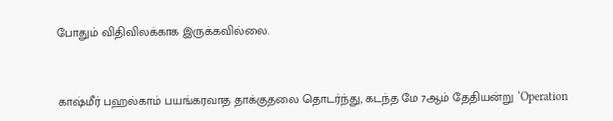போதும் விதிவிலக்காக இருக்கவில்லை.


காஷ்மீர் பஹல்காம் பயங்கரவாத தாக்குதலை தொடர்ந்து, கடந்த மே 7ஆம் தேதியன்று ‘Operation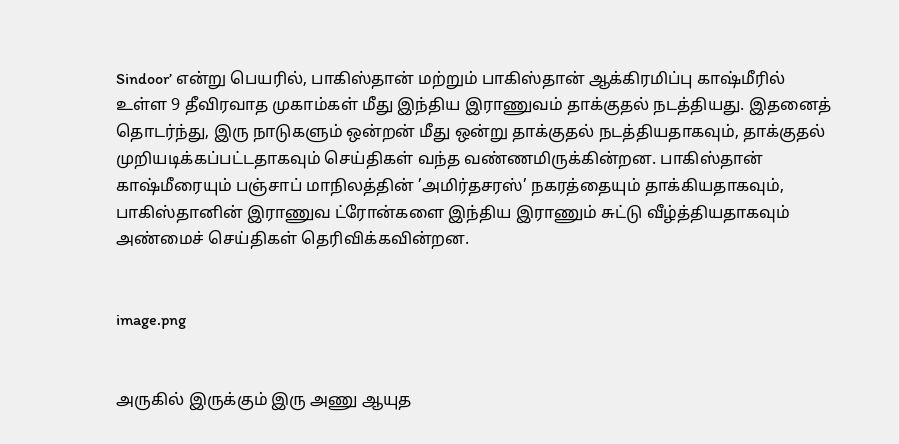Sindoor’ என்று பெயரில், பாகிஸ்தான் மற்றும் பாகிஸ்தான் ஆக்கிரமிப்பு காஷ்மீரில் உள்ள 9 தீவிரவாத முகாம்கள் மீது இந்திய இராணுவம் தாக்குதல் நடத்தியது. இதனைத் தொடர்ந்து, இரு நாடுகளும் ஒன்றன் மீது ஒன்று தாக்குதல் நடத்தியதாகவும், தாக்குதல் முறியடிக்கப்பட்டதாகவும் செய்திகள் வந்த வண்ணமிருக்கின்றன. பாகிஸ்தான் காஷ்மீரையும் பஞ்சாப் மாநிலத்தின் ’அமிர்தசரஸ்’ நகரத்தையும் தாக்கியதாகவும், பாகிஸ்தானின் இராணுவ ட்ரோன்களை இந்திய இராணும் சுட்டு வீழ்த்தியதாகவும் அண்மைச் செய்திகள் தெரிவிக்கவின்றன.


image.png


அருகில் இருக்கும் இரு அணு ஆயுத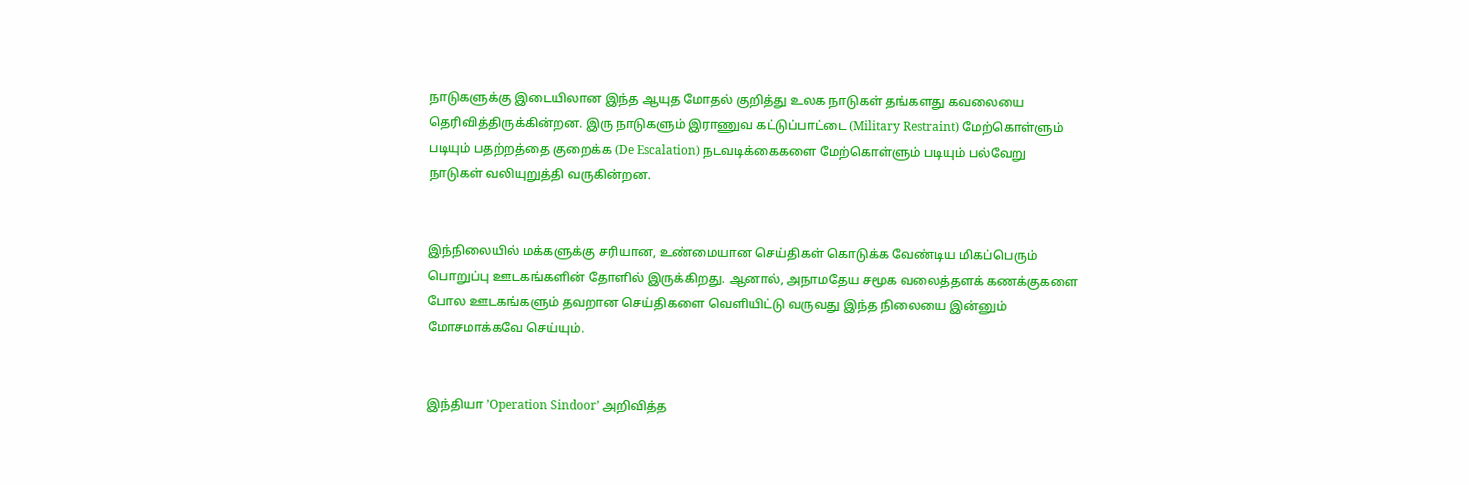நாடுகளுக்கு இடையிலான இந்த ஆயுத மோதல் குறித்து உலக நாடுகள் தங்களது கவலையை தெரிவித்திருக்கின்றன. இரு நாடுகளும் இராணுவ கட்டுப்பாட்டை (Military Restraint) மேற்கொள்ளும் படியும் பதற்றத்தை குறைக்க (De Escalation) நடவடிக்கைகளை மேற்கொள்ளும் படியும் பல்வேறு நாடுகள் வலியுறுத்தி வருகின்றன.


இந்நிலையில் மக்களுக்கு சரியான, உண்மையான செய்திகள் கொடுக்க வேண்டிய மிகப்பெரும் பொறுப்பு ஊடகங்களின் தோளில் இருக்கிறது. ஆனால், அநாமதேய சமூக வலைத்தளக் கணக்குகளை போல ஊடகங்களும் தவறான செய்திகளை வெளியிட்டு வருவது இந்த நிலையை இன்னும் மோசமாக்கவே செய்யும்.


இந்தியா ’Operation Sindoor’ அறிவித்த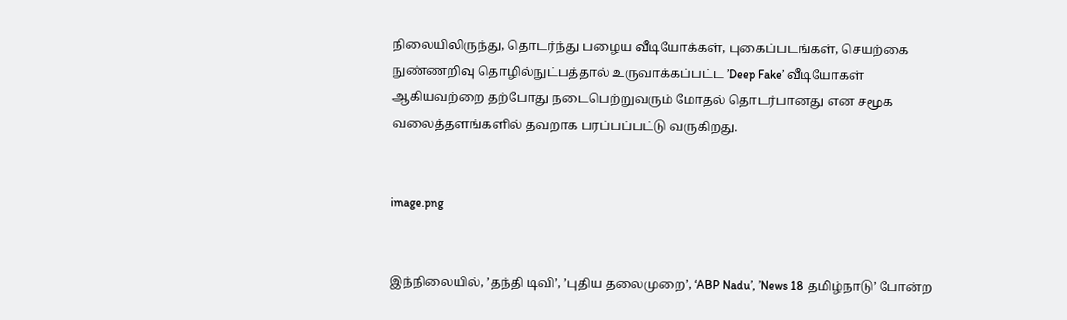நிலையிலிருந்து, தொடர்ந்து பழைய வீடியோக்கள், புகைப்படங்கள், செயற்கை நுண்ணறிவு தொழில்நுட்பத்தால் உருவாக்கப்பட்ட ’Deep Fake’ வீடியோகள் ஆகியவற்றை தற்போது நடைபெற்றுவரும் மோதல் தொடர்பானது என சமூக வலைத்தளங்களில் தவறாக பரப்பப்பட்டு வருகிறது.


image.png


இந்நிலையில், ’தந்தி டிவி’, ’புதிய தலைமுறை’, ‘ABP Nadu’, ’News 18 தமிழ்நாடு’ போன்ற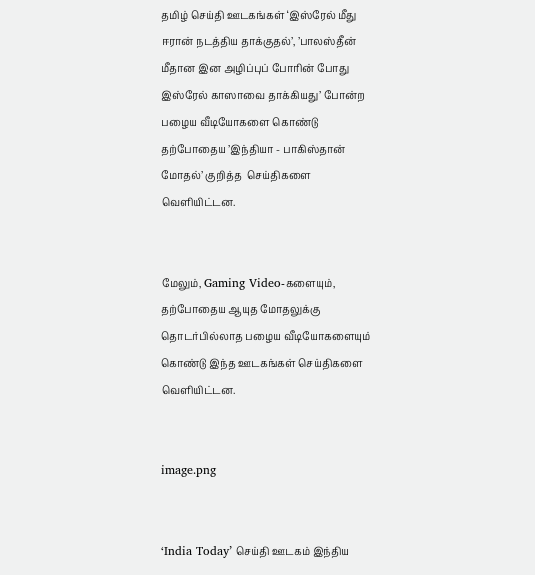தமிழ் செய்தி ஊடகங்கள் ‘இஸ்ரேல் மீது ஈரான் நடத்திய தாக்குதல்’, ’பாலஸ்தீன் மீதான இன அழிப்புப் போரின் போது இஸ்ரேல் காஸாவை தாக்கியது’ போன்ற பழைய வீடியோகளை கொண்டு தற்போதைய ’இந்தியா - பாகிஸ்தான் மோதல்’ குறித்த  செய்திகளை வெளியிட்டன.


மேலும், Gaming Video-களையும், தற்போதைய ஆயுத மோதலுக்கு தொடர்பில்லாத பழைய வீடியோகளையும் கொண்டு இந்த ஊடகங்கள் செய்திகளை வெளியிட்டன.


image.png


‘India Today’ செய்தி ஊடகம் இந்திய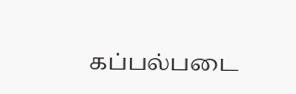கப்பல்படை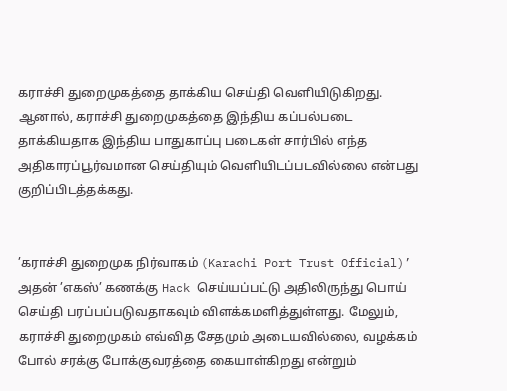கராச்சி துறைமுகத்தை தாக்கிய செய்தி வெளியிடுகிறது. ஆனால், கராச்சி துறைமுகத்தை இந்திய கப்பல்படை தாக்கியதாக இந்திய பாதுகாப்பு படைகள் சார்பில் எந்த அதிகாரப்பூர்வமான செய்தியும் வெளியிடப்படவில்லை என்பது குறிப்பிடத்தக்கது.


’கராச்சி துறைமுக நிர்வாகம் (Karachi Port Trust Official)’ அதன் ’எகஸ்’ கணக்கு Hack செய்யப்பட்டு அதிலிருந்து பொய் செய்தி பரப்பப்படுவதாகவும் விளக்கமளித்துள்ளது. மேலும், கராச்சி துறைமுகம் எவ்வித சேதமும் அடையவில்லை, வழக்கம் போல் சரக்கு போக்குவரத்தை கையாள்கிறது என்றும்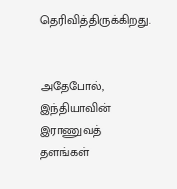தெரிவித்திருக்கிறது.


அதேபோல், இந்தியாவின் இராணுவத் தளங்கள்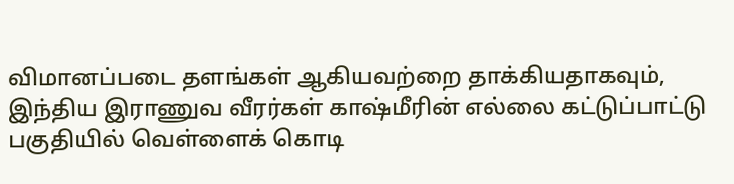விமானப்படை தளங்கள் ஆகியவற்றை தாக்கியதாகவும், இந்திய இராணுவ வீரர்கள் காஷ்மீரின் எல்லை கட்டுப்பாட்டு பகுதியில் வெள்ளைக் கொடி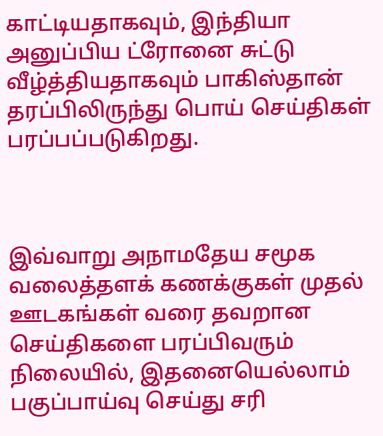காட்டியதாகவும், இந்தியா அனுப்பிய ட்ரோனை சுட்டு வீழ்த்தியதாகவும் பாகிஸ்தான் தரப்பிலிருந்து பொய் செய்திகள் பரப்பப்படுகிறது.



இவ்வாறு அநாமதேய சமூக வலைத்தளக் கணக்குகள் முதல் ஊடகங்கள் வரை தவறான செய்திகளை பரப்பிவரும் நிலையில், இதனையெல்லாம் பகுப்பாய்வு செய்து சரி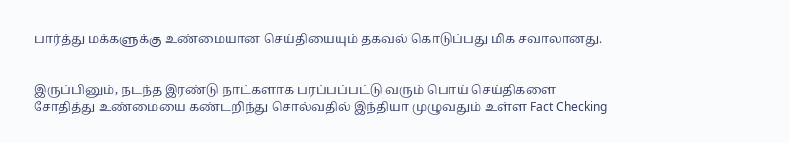பார்த்து மக்களுக்கு உண்மையான செய்தியையும் தகவல் கொடுப்பது மிக சவாலானது.


இருப்பினும், நடந்த இரண்டு நாட்களாக பரப்பப்பட்டு வரும் பொய் செய்திகளை சோதித்து உண்மையை கண்டறிந்து சொல்வதில் இந்தியா முழுவதும் உள்ள Fact Checking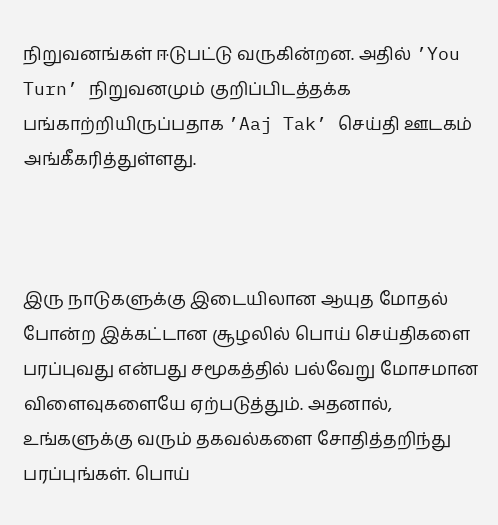நிறுவனங்கள் ஈடுபட்டு வருகின்றன. அதில் ’You Turn’ நிறுவனமும் குறிப்பிடத்தக்க பங்காற்றியிருப்பதாக ’Aaj Tak’ செய்தி ஊடகம் அங்கீகரித்துள்ளது.



இரு நாடுகளுக்கு இடையிலான ஆயுத மோதல் போன்ற இக்கட்டான சூழலில் பொய் செய்திகளை பரப்புவது என்பது சமூகத்தில் பல்வேறு மோசமான விளைவுகளையே ஏற்படுத்தும். அதனால், உங்களுக்கு வரும் தகவல்களை சோதித்தறிந்து பரப்புங்கள். பொய்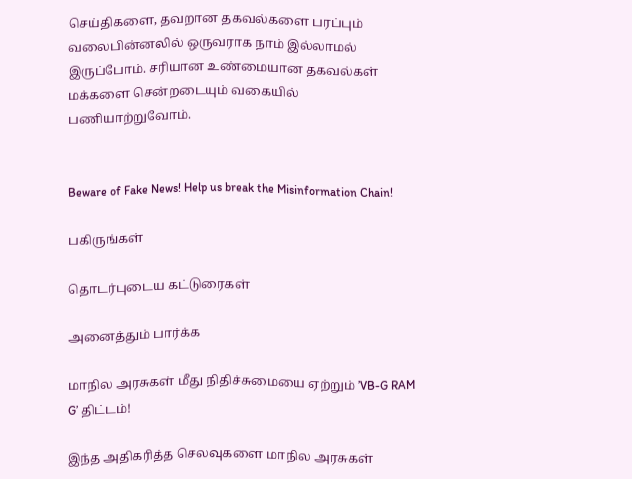செய்திகளை, தவறான தகவல்களை பரப்பும் வலைபின்னலில் ஒருவராக நாம் இல்லாமல் இருப்போம். சரியான உண்மையான தகவல்கள் மக்களை சென்றடையும் வகையில் பணியாற்றுவோம்.


Beware of Fake News! Help us break the Misinformation Chain!

பகிருங்கள்

தொடர்புடைய கட்டுரைகள்

அனைத்தும் பார்க்க

மாநில அரசுகள் மீது நிதிச்சுமையை ஏற்றும் ’VB-G RAM G’ திட்டம்!

இந்த அதிகரித்த செலவுகளை மாநில அரசுகள்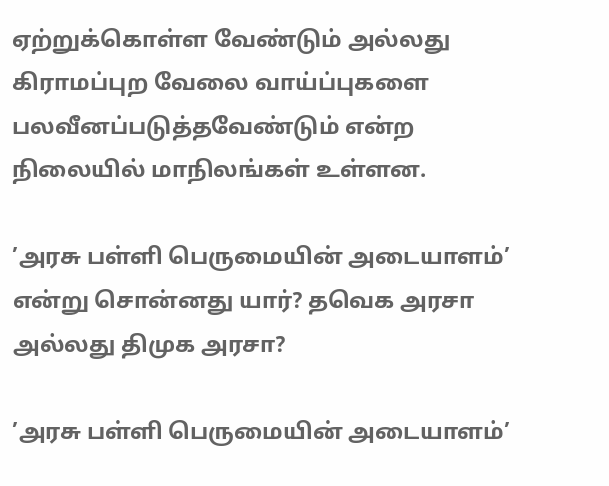ஏற்றுக்கொள்ள வேண்டும் அல்லது கிராமப்புற வேலை வாய்ப்புகளை பலவீனப்படுத்தவேண்டும் என்ற நிலையில் மாநிலங்கள் உள்ளன.

’அரசு பள்ளி பெருமையின் அடையாளம்’ என்று சொன்னது யார்? தவெக அரசா அல்லது திமுக அரசா?

’அரசு பள்ளி பெருமையின் அடையாளம்’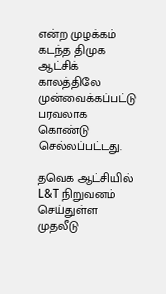என்ற முழக்கம் கடந்த திமுக ஆட்சிக் காலத்திலே முன்வைக்கப்பட்டு பரவலாக கொண்டு செல்லப்பட்டது.

தவெக ஆட்சியில் L&T நிறுவனம் செய்துள்ள முதலீடு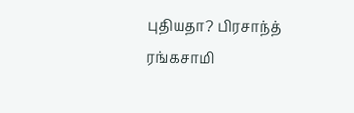புதியதா? பிரசாந்த் ரங்கசாமி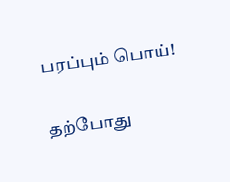பரப்பும் பொய்!

தற்போது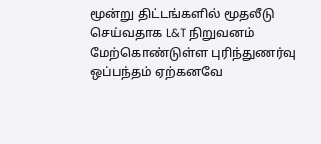மூன்று திட்டங்களில் மூதலீடு செய்வதாக L&T நிறுவனம் மேற்கொண்டுள்ள புரிந்துணர்வு ஒப்பந்தம் ஏற்கனவே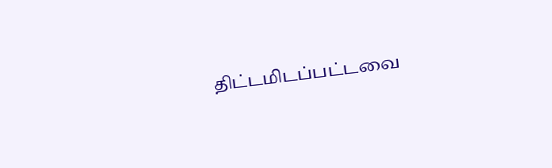திட்டமிடப்பட்டவை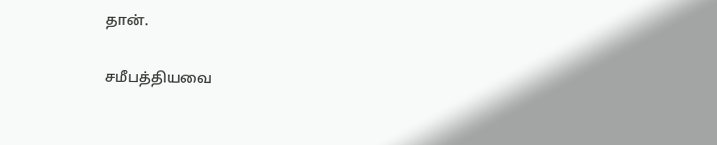தான்.

சமீபத்தியவை